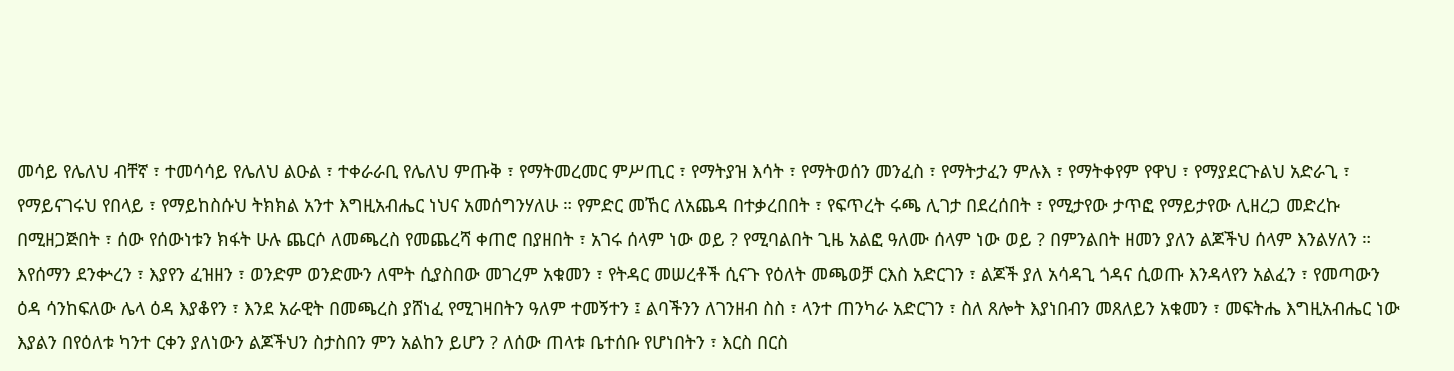መሳይ የሌለህ ብቸኛ ፣ ተመሳሳይ የሌለህ ልዑል ፣ ተቀራራቢ የሌለህ ምጡቅ ፣ የማትመረመር ምሥጢር ፣ የማትያዝ እሳት ፣ የማትወሰን መንፈስ ፣ የማትታፈን ምሉእ ፣ የማትቀየም የዋህ ፣ የማያደርጉልህ አድራጊ ፣ የማይናገሩህ የበላይ ፣ የማይከስሱህ ትክክል አንተ እግዚአብሔር ነህና አመሰግንሃለሁ ። የምድር መኸር ለአጨዳ በተቃረበበት ፣ የፍጥረት ሩጫ ሊገታ በደረሰበት ፣ የሚታየው ታጥፎ የማይታየው ሊዘረጋ መድረኩ በሚዘጋጅበት ፣ ሰው የሰውነቱን ክፋት ሁሉ ጨርሶ ለመጫረስ የመጨረሻ ቀጠሮ በያዘበት ፣ አገሩ ሰላም ነው ወይ ? የሚባልበት ጊዜ አልፎ ዓለሙ ሰላም ነው ወይ ? በምንልበት ዘመን ያለን ልጆችህ ሰላም እንልሃለን ። እየሰማን ደንቍረን ፣ እያየን ፈዝዘን ፣ ወንድም ወንድሙን ለሞት ሲያስበው መገረም አቁመን ፣ የትዳር መሠረቶች ሲናጉ የዕለት መጫወቻ ርእስ አድርገን ፣ ልጆች ያለ አሳዳጊ ጎዳና ሲወጡ እንዳላየን አልፈን ፣ የመጣውን ዕዳ ሳንከፍለው ሌላ ዕዳ እያቆየን ፣ እንደ አራዊት በመጫረስ ያሸነፈ የሚገዛበትን ዓለም ተመኝተን ፤ ልባችንን ለገንዘብ ስስ ፣ ላንተ ጠንካራ አድርገን ፣ ስለ ጸሎት እያነበብን መጸለይን አቁመን ፣ መፍትሔ እግዚአብሔር ነው እያልን በየዕለቱ ካንተ ርቀን ያለነውን ልጆችህን ስታስበን ምን አልከን ይሆን ? ለሰው ጠላቱ ቤተሰቡ የሆነበትን ፣ እርስ በርስ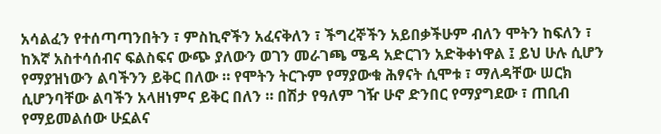አሳልፈን የተሰጣጣንበትን ፣ ምስኪኖችን አፈናቅለን ፣ ችግረኞችን አይበቃችሁም ብለን ሞትን ከፍለን ፣ ከእኛ አስተሳሰብና ፍልስፍና ውጭ ያለውን ወገን መራገጫ ሜዳ አድርገን አድቅቀነዋል ፤ ይህ ሁሉ ሲሆን የማያዝነውን ልባችንን ይቅር በለው ። የሞትን ትርጉም የማያውቁ ሕፃናት ሲሞቱ ፣ ማለዳቸው ሠርክ ሲሆንባቸው ልባችን አላዘነምና ይቅር በለን ። በሽታ የዓለም ገዥ ሁኖ ድንበር የማያግደው ፣ ጠቢብ የማይመልሰው ሁኗልና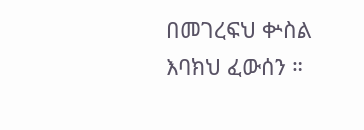በመገረፍህ ቍስል እባክህ ፈውሰን ።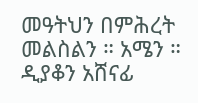መዓትህን በምሕረት መልስልን ። አሜን ።
ዲያቆን አሸናፊ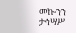መኰንን
ታኅሣሥ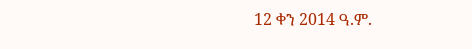12 ቀን 2014 ዓ.ም.